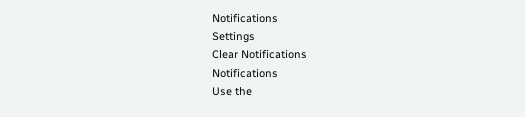Notifications
Settings
Clear Notifications
Notifications
Use the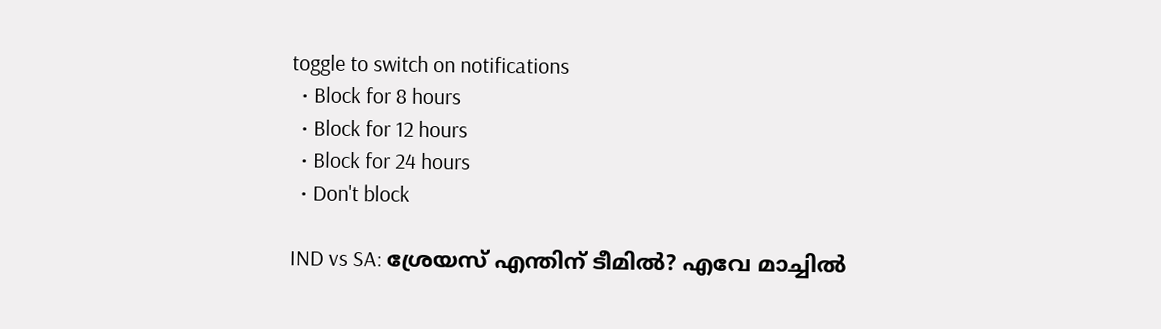toggle to switch on notifications
  • Block for 8 hours
  • Block for 12 hours
  • Block for 24 hours
  • Don't block

IND vs SA: ശ്രേയസ് എന്തിന് ടീമില്‍? എവേ മാച്ചില്‍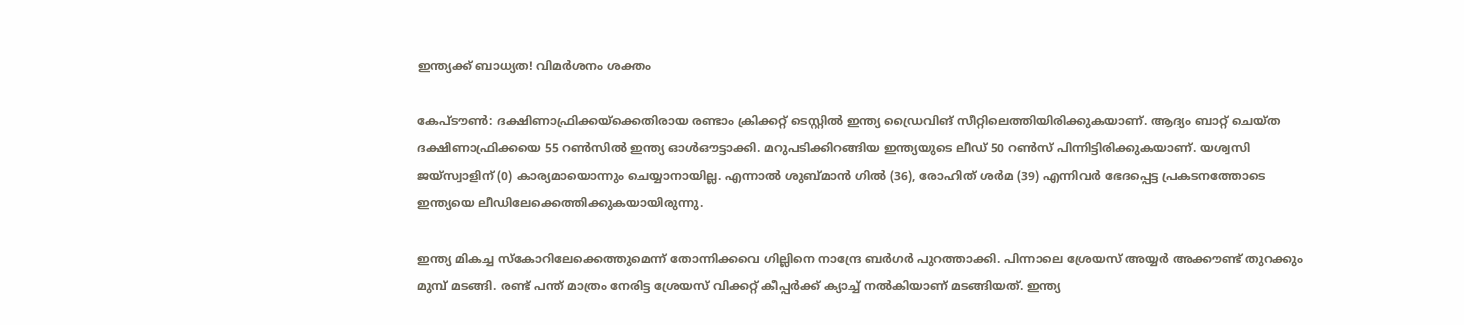ഇന്ത്യക്ക് ബാധ്യത! വിമര്‍ശനം ശക്തം

കേപ്ടൗണ്‍: ദക്ഷിണാഫ്രിക്കയ്‌ക്കെതിരായ രണ്ടാം ക്രിക്കറ്റ് ടെസ്റ്റില്‍ ഇന്ത്യ ഡ്രൈവിങ് സീറ്റിലെത്തിയിരിക്കുകയാണ്. ആദ്യം ബാറ്റ് ചെയ്ത ദക്ഷിണാഫ്രിക്കയെ 55 റണ്‍സില്‍ ഇന്ത്യ ഓള്‍ഔട്ടാക്കി. മറുപടിക്കിറങ്ങിയ ഇന്ത്യയുടെ ലീഡ് 50 റണ്‍സ് പിന്നിട്ടിരിക്കുകയാണ്. യശ്വസി ജയ്‌സ്വാളിന് (0) കാര്യമായൊന്നും ചെയ്യാനായില്ല. എന്നാല്‍ ശുബ്മാന്‍ ഗില്‍ (36), രോഹിത് ശര്‍മ (39) എന്നിവര്‍ ഭേദപ്പെട്ട പ്രകടനത്തോടെ ഇന്ത്യയെ ലീഡിലേക്കെത്തിക്കുകയായിരുന്നു.

ഇന്ത്യ മികച്ച സ്‌കോറിലേക്കെത്തുമെന്ന് തോന്നിക്കവെ ഗില്ലിനെ നാന്ദ്രേ ബര്‍ഗര്‍ പുറത്താക്കി. പിന്നാലെ ശ്രേയസ് അയ്യര്‍ അക്കൗണ്ട് തുറക്കും മുമ്പ് മടങ്ങി. രണ്ട് പന്ത് മാത്രം നേരിട്ട ശ്രേയസ് വിക്കറ്റ് കീപ്പര്‍ക്ക് ക്യാച്ച് നല്‍കിയാണ് മടങ്ങിയത്. ഇന്ത്യ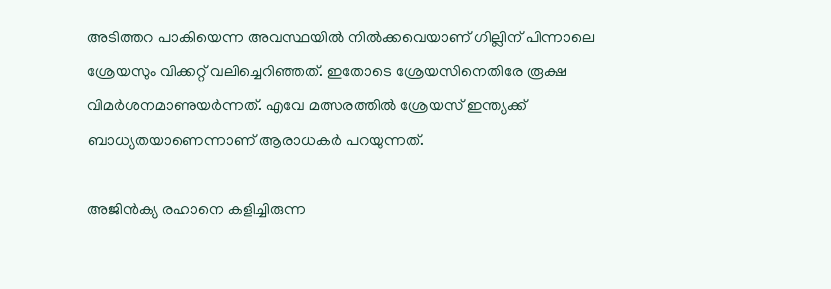അടിത്തറ പാകിയെന്ന അവസ്ഥയില്‍ നില്‍ക്കവെയാണ് ഗില്ലിന് പിന്നാലെ ശ്രേയസും വിക്കറ്റ് വലിച്ചെറിഞ്ഞത്. ഇതോടെ ശ്രേയസിനെതിരേ രൂക്ഷ വിമര്‍ശനമാണുയര്‍ന്നത്. എവേ മത്സരത്തില്‍ ശ്രേയസ് ഇന്ത്യക്ക് ബാധ്യതയാണെന്നാണ് ആരാധകര്‍ പറയുന്നത്.

അജിന്‍ക്യ രഹാനെ കളിച്ചിരുന്ന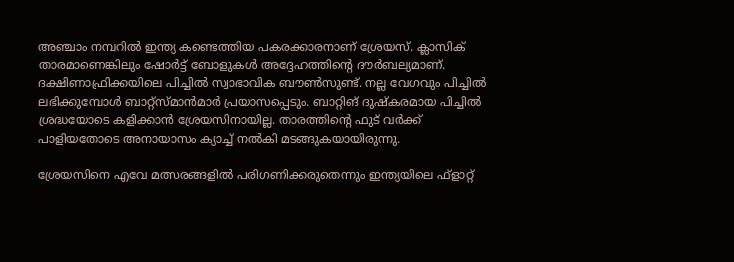അഞ്ചാം നമ്പറില്‍ ഇന്ത്യ കണ്ടെത്തിയ പകരക്കാരനാണ് ശ്രേയസ്. ക്ലാസിക് താരമാണെങ്കിലും ഷോര്‍ട്ട് ബോളുകള്‍ അദ്ദേഹത്തിന്റെ ദൗര്‍ബല്യമാണ്. ദക്ഷിണാഫ്രിക്കയിലെ പിച്ചില്‍ സ്വാഭാവിക ബൗണ്‍സുണ്ട്. നല്ല വേഗവും പിച്ചില്‍ ലഭിക്കുമ്പോള്‍ ബാറ്റ്‌സ്മാന്‍മാര്‍ പ്രയാസപ്പെടും. ബാറ്റിങ് ദുഷ്‌കരമായ പിച്ചില്‍ ശ്രദ്ധയോടെ കളിക്കാന്‍ ശ്രേയസിനായില്ല. താരത്തിന്റെ ഫുട് വര്‍ക്ക് പാളിയതോടെ അനായാസം ക്യാച്ച് നല്‍കി മടങ്ങുകയായിരുന്നു.

ശ്രേയസിനെ എവേ മത്സരങ്ങളില്‍ പരിഗണിക്കരുതെന്നും ഇന്ത്യയിലെ ഫ്‌ളാറ്റ്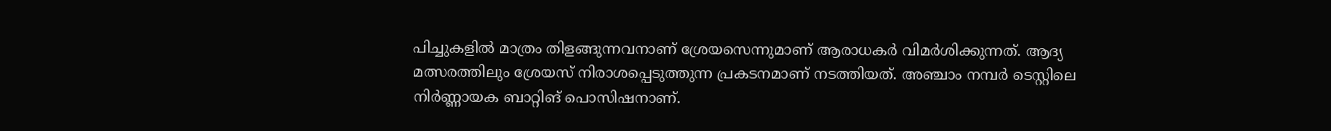പിച്ചുകളില്‍ മാത്രം തിളങ്ങുന്നവനാണ് ശ്രേയസെന്നുമാണ് ആരാധകര്‍ വിമര്‍ശിക്കുന്നത്. ആദ്യ മത്സരത്തിലും ശ്രേയസ് നിരാശപ്പെടുത്തുന്ന പ്രകടനമാണ് നടത്തിയത്. അഞ്ചാം നമ്പര്‍ ടെസ്റ്റിലെ നിര്‍ണ്ണായക ബാറ്റിങ് പൊസിഷനാണ്.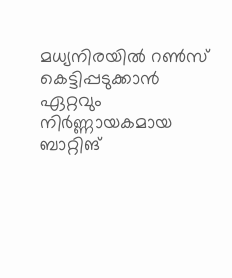മധ്യനിരയില്‍ റണ്‍സ് കെട്ടിപ്പടുക്കാന്‍ ഏറ്റവും നിര്‍ണ്ണായകമായ ബാറ്റിങ്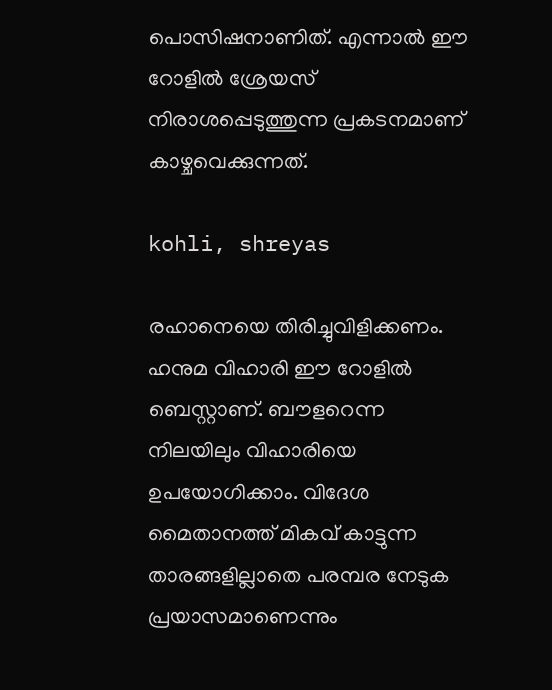പൊസിഷനാണിത്. എന്നാല്‍ ഈ റോളില്‍ ശ്രേയസ് നിരാശപ്പെടുത്തുന്ന പ്രകടനമാണ് കാഴ്ചവെക്കുന്നത്.

kohli, shreyas

രഹാനെയെ തിരിച്ചുവിളിക്കണം. ഹനുമ വിഹാരി ഈ റോളില്‍ ബെസ്റ്റാണ്. ബൗളറെന്ന നിലയിലും വിഹാരിയെ ഉപയോഗിക്കാം. വിദേശ മൈതാനത്ത് മികവ് കാട്ടുന്ന താരങ്ങളില്ലാതെ പരമ്പര നേടുക പ്രയാസമാണെന്നും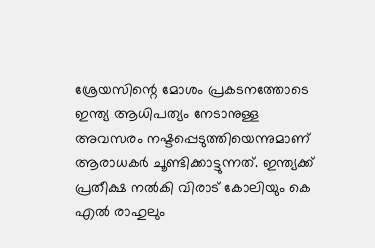ശ്രേയസിന്റെ മോശം പ്രകടനത്തോടെ ഇന്ത്യ ആധിപത്യം നേടാനുള്ള അവസരം നഷ്ടപ്പെടുത്തിയെന്നുമാണ് ആരാധകര്‍ ചൂണ്ടിക്കാട്ടുന്നത്. ഇന്ത്യക്ക് പ്രതീക്ഷ നല്‍കി വിരാട് കോലിയും കെ എല്‍ രാഹുലും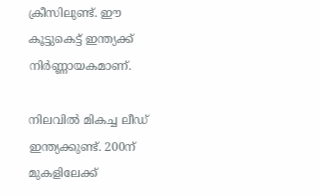ക്രീസിലുണ്ട്. ഈ കൂട്ടുകെട്ട് ഇന്ത്യക്ക് നിര്‍ണ്ണായകമാണ്.

നിലവില്‍ മികച്ച ലീഡ് ഇന്ത്യക്കുണ്ട്. 200ന് മുകളിലേക്ക്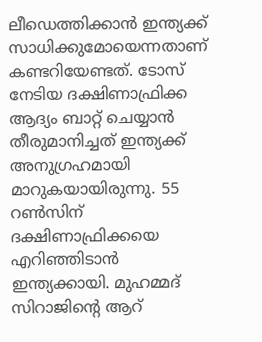ലീഡെത്തിക്കാന്‍ ഇന്ത്യക്ക് സാധിക്കുമോയെന്നതാണ് കണ്ടറിയേണ്ടത്. ടോസ് നേടിയ ദക്ഷിണാഫ്രിക്ക ആദ്യം ബാറ്റ് ചെയ്യാന്‍ തീരുമാനിച്ചത് ഇന്ത്യക്ക് അനുഗ്രഹമായി മാറുകയായിരുന്നു. 55 റണ്‍സിന് ദക്ഷിണാഫ്രിക്കയെ എറിഞ്ഞിടാന്‍ ഇന്ത്യക്കായി. മുഹമ്മദ് സിറാജിന്റെ ആറ്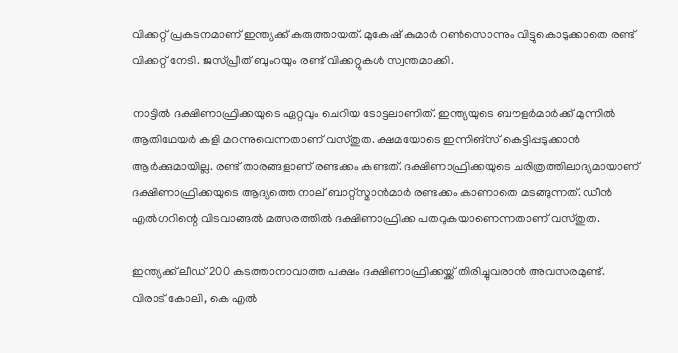വിക്കറ്റ് പ്രകടനമാണ് ഇന്ത്യക്ക് കരുത്തായത്. മുകേഷ് കുമാര്‍ റണ്‍സൊന്നും വിട്ടുകൊടുക്കാതെ രണ്ട് വിക്കറ്റ് നേടി. ജസ്പ്രീത് ബുംറയും രണ്ട് വിക്കറ്റുകള്‍ സ്വന്തമാക്കി.

നാട്ടില്‍ ദക്ഷിണാഫ്രിക്കയുടെ ഏറ്റവും ചെറിയ ടോട്ടലാണിത്. ഇന്ത്യയുടെ ബൗളര്‍മാര്‍ക്ക് മുന്നില്‍ ആതിഥേയര്‍ കളി മറന്നുവെന്നതാണ് വസ്തുത. ക്ഷമയോടെ ഇന്നിങ്‌സ് കെട്ടിപ്പടുക്കാന്‍ ആര്‍ക്കുമായില്ല. രണ്ട് താരങ്ങളാണ് രണ്ടക്കം കണ്ടത്. ദക്ഷിണാഫ്രിക്കയുടെ ചരിത്രത്തിലാദ്യമായാണ് ദക്ഷിണാഫ്രിക്കയുടെ ആദ്യത്തെ നാല് ബാറ്റ്‌സ്മാന്‍മാര്‍ രണ്ടക്കം കാണാതെ മടങ്ങുന്നത്. ഡീന്‍ എല്‍ഗറിന്റെ വിടവാങ്ങല്‍ മത്സരത്തില്‍ ദക്ഷിണാഫ്രിക്ക പതറുകയാണെന്നതാണ് വസ്തുത.

ഇന്ത്യക്ക് ലീഡ് 200 കടത്താനാവാത്ത പക്ഷം ദക്ഷിണാഫ്രിക്കയ്ക്ക് തിരിച്ചുവരാന്‍ അവസരമുണ്ട്. വിരാട് കോലി, കെ എല്‍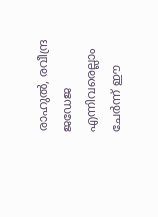രാഹുല്‍, രവീന്ദ്ര ജഡേജ എന്നിവരെല്ലാം ചേര്‍ന്ന് ഈ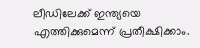ലീഡിലേക്ക് ഇന്ത്യയെ എത്തിക്കുമെന്ന് പ്രതീക്ഷിക്കാം.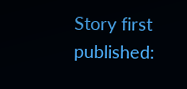Story first published: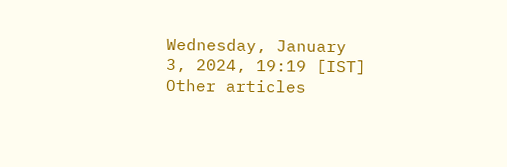Wednesday, January 3, 2024, 19:19 [IST]
Other articles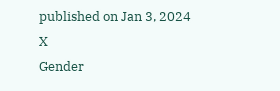published on Jan 3, 2024
X
Gender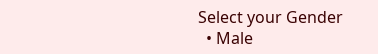Select your Gender
  • Male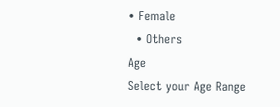• Female
  • Others
Age
Select your Age Range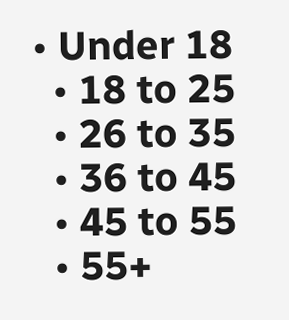• Under 18
  • 18 to 25
  • 26 to 35
  • 36 to 45
  • 45 to 55
  • 55+